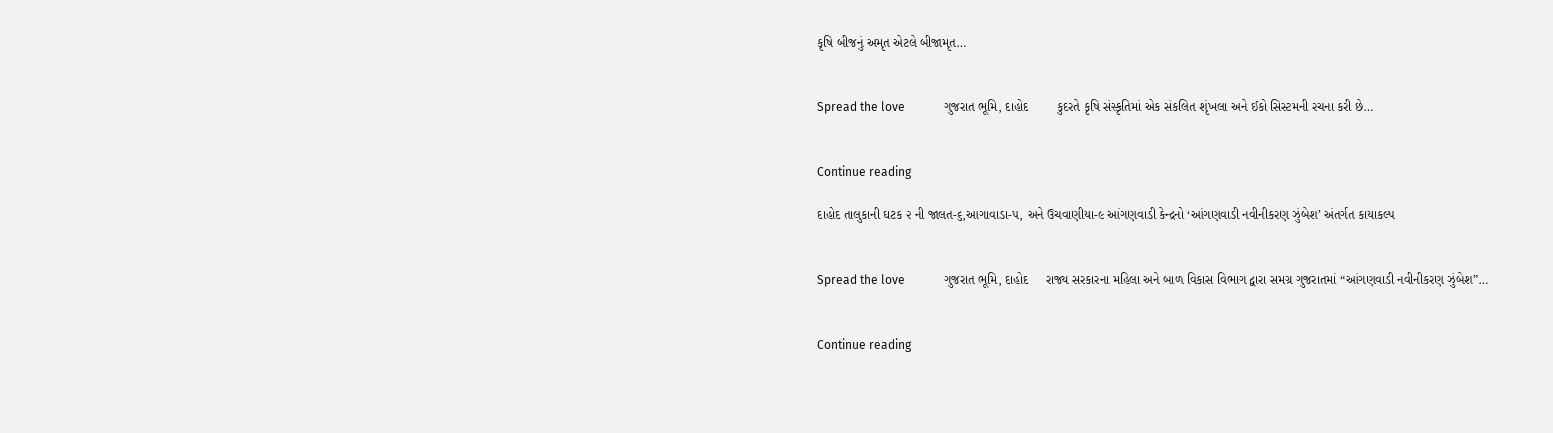કૃષિ બીજનું અમૃત એટલે બીજામૃત…


Spread the love             ગુજરાત ભૂમિ, દાહોદ        કુદરતે કૃષિ સંસ્કૃતિમાં એક સંકલિત શૃંખલા અને ઈકો સિસ્ટમની રચના કરી છે…


Continue reading

દાહોદ તાલુકાની ઘટક ૨ ની જાલત-૬,આગાવાડા-૫, અને ઉચવાણીયા-૯ આંગણવાડી કેન્દ્રનો ‘આંગણવાડી નવીનીકરણ ઝુંબેશ’ અંતર્ગત કાયાકલ્પ


Spread the love             ગુજરાત ભૂમિ, દાહોદ     રાજ્ય સરકારના મહિલા અને બાળ વિકાસ વિભાગ દ્વારા સમગ્ર ગુજરાતમાં “આંગણવાડી નવીનીકરણ ઝુંબેશ”…


Continue reading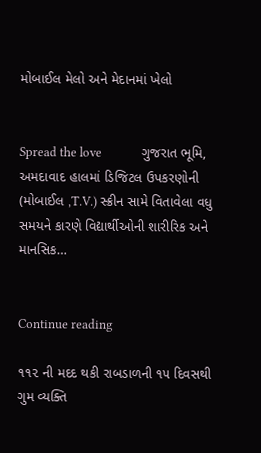મોબાઈલ મેલો અને મેદાનમાં ખેલો


Spread the love             ગુજરાત ભૂમિ, અમદાવાદ હાલમાં ડિજિટલ ઉપકરણોની (મોબાઈલ ,T.V.) સ્ક્રીન સામે વિતાવેલા વધુ સમયને કારણે વિદ્યાર્થીઓની શારીરિક અને માનસિક…


Continue reading

૧૧૨ ની મદદ થકી રાબડાળની ૧૫ દિવસથી ગુમ વ્યક્તિ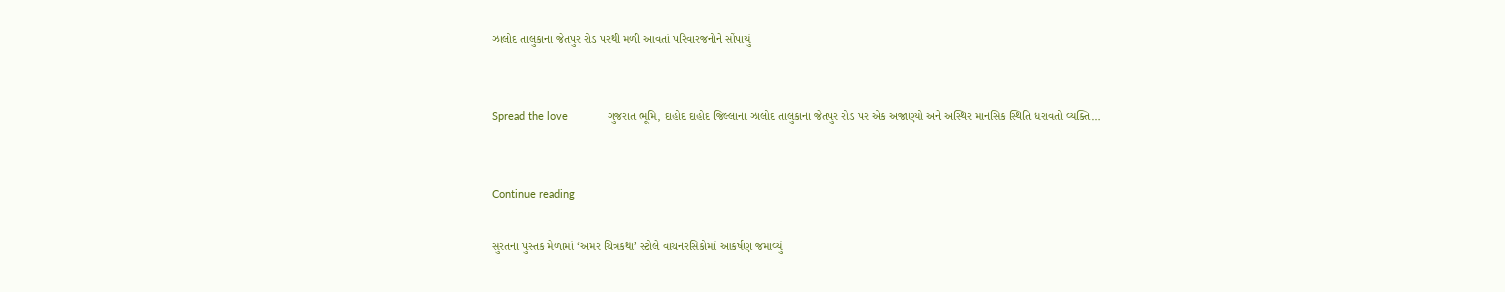ઝાલોદ તાલુકાના જેતપુર રોડ પરથી મળી આવતાં પરિવારજનોને સોંપાયું


Spread the love             ગુજરાત ભૂમિ, દાહોદ દાહોદ જિલ્લાના ઝાલોદ તાલુકાના જેતપુર રોડ પર એક અજાણ્યો અને અસ્થિર માનસિક સ્થિતિ ધરાવતો વ્યક્તિ…


Continue reading

સુરતના પુસ્તક મેળામાં ‘અમર ચિત્રકથા’ સ્ટોલે વાચનરસિકોમાં આકર્ષણ જમાવ્યું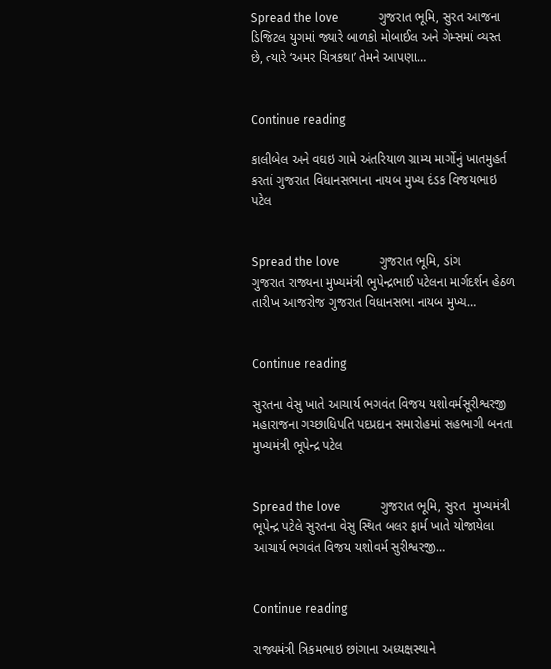Spread the love             ગુજરાત ભૂમિ, સુરત આજના ડિજિટલ યુગમાં જ્યારે બાળકો મોબાઈલ અને ગેમ્સમાં વ્યસ્ત છે, ત્યારે ‘અમર ચિત્રકથા’ તેમને આપણા…


Continue reading

કાલીબેલ અને વઘઇ ગામે અંતરિયાળ ગ્રામ્ય માર્ગોનું ખાતમુહર્ત કરતાં ગુજરાત વિધાનસભાના નાયબ મુખ્ય દંડક વિજયભાઇ પટેલ


Spread the love             ગુજરાત ભૂમિ, ડાંગ     ગુજરાત રાજ્યના મુખ્યમંત્રી ભુપેન્દ્રભાઈ પટેલના માર્ગદર્શન હેઠળ તારીખ આજરોજ ગુજરાત વિધાનસભા નાયબ મુખ્ય…


Continue reading

સુરતના વેસુ ખાતે આચાર્ય ભગવંત વિજય યશોવર્મસૂરીશ્વરજી મહારાજના ગચ્છાધિપતિ પદપ્રદાન સમારોહમાં સહભાગી બનતા મુખ્યમંત્રી ભૂપેન્દ્ર પટેલ


Spread the love             ગુજરાત ભૂમિ, સુરત  મુખ્યમંત્રી ભૂપેન્દ્ર પટેલે સુરતના વેસુ સ્થિત બલર ફાર્મ ખાતે યોજાયેલા આચાર્ય ભગવંત વિજય યશોવર્મ સુરીશ્વરજી…


Continue reading

રાજ્યમંત્રી ત્રિકમભાઇ છાંગાના અધ્યક્ષસ્થાને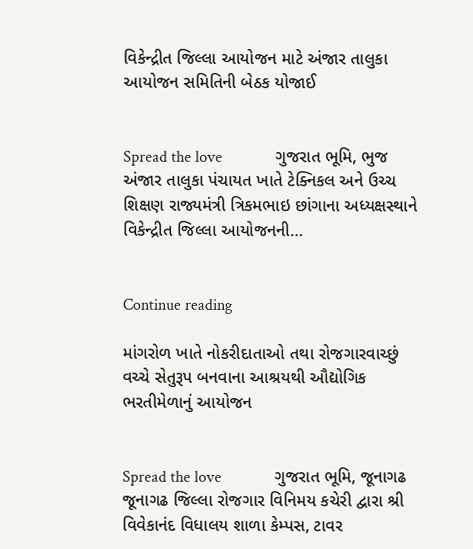વિકેન્દ્રીત જિલ્લા આયોજન માટે અંજાર તાલુકા આયોજન સમિતિની બેઠક યોજાઈ


Spread the love             ગુજરાત ભૂમિ, ભુજ  અંજાર તાલુકા પંચાયત ખાતે ટેક્નિકલ અને ઉચ્ચ શિક્ષણ રાજ્યમંત્રી ત્રિકમભાઇ છાંગાના અધ્યક્ષસ્થાને વિકેન્દ્રીત જિલ્લા આયોજનની…


Continue reading

માંગરોળ ખાતે નોકરીદાતાઓ તથા રોજગારવાચ્છું વચ્ચે સેતુરૂપ બનવાના આશ્રયથી ઔદ્યોગિક ભરતીમેળાનું આયોજન


Spread the love             ગુજરાત ભૂમિ, જૂનાગઢ       જૂનાગઢ જિલ્લા રોજગાર વિનિમય કચેરી દ્વારા શ્રી વિવેકાનંદ વિધાલય શાળા કેમ્પસ, ટાવર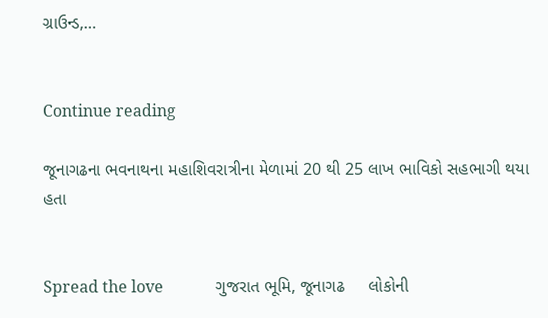ગ્રાઉન્ડ,…


Continue reading

જૂનાગઢના ભવનાથના મહાશિવરાત્રીના મેળામાં 20 થી 25 લાખ ભાવિકો સહભાગી થયા હતા


Spread the love             ગુજરાત ભૂમિ, જૂનાગઢ     લોકોની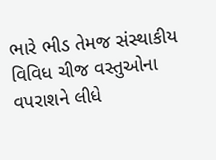ભારે ભીડ તેમજ સંસ્થાકીય વિવિધ ચીજ વસ્તુઓના વપરાશને લીધે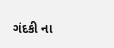ગંદકી ના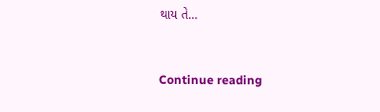થાય તે…


Continue reading